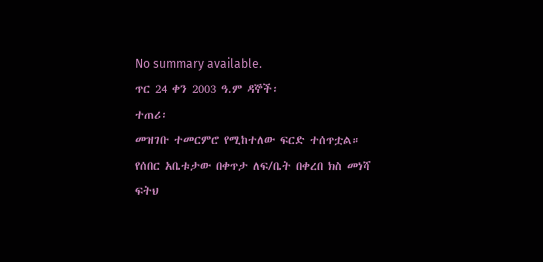No summary available.
ጥር 24 ቀን 2003 ዓ.ም ዳኞች፡
ተጠሪ፡
መዝገቡ ተመርምሮ የሚከተለው ፍርድ ተሰጥቷል።
የሰበር አቤቱታው በቀጥታ ለፍ/ቤት በቀረበ ክስ መነሻ ፍትህ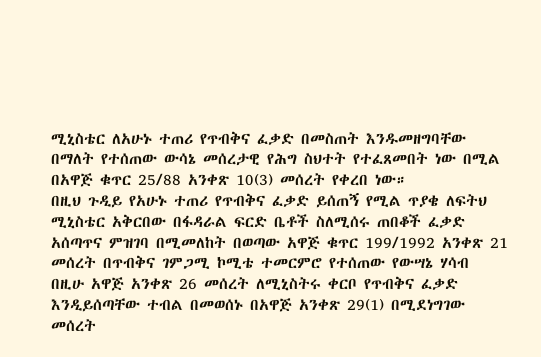ሚኒስቴር ለአሁኑ ተጠሪ የጥብቅና ፈቃድ በመስጠት እንዱመዘግባቸው በማለት የተሰጠው ውሳኔ መሰረታዊ የሕግ ስህተት የተፈጸመበት ነው በሚል በአዋጅ ቁጥር 25/88 አንቀጽ 10(3) መሰረት የቀረበ ነው።
በዚህ ጉዲይ የአሁኑ ተጠሪ የጥብቅና ፈቃድ ይሰጠኝ የሚል ጥያቄ ለፍትህ ሚኒስቴር አቅርበው በፋዳራል ፍርድ ቤቶች ስለሚሰሩ ጠበቆች ፈቃድ አሰጣጥና ምዝገባ በሚመለከት በወጣው አዋጅ ቁጥር 199/1992 አንቀጽ 21 መሰረት በጥብቅና ገምጋሚ ኮሚቴ ተመርምሮ የተሰጠው የውሣኔ ሃሳብ በዚሁ አዋጅ አንቀጽ 26 መሰረት ለሚኒስትሩ ቀርቦ የጥብቅና ፈቃድ እንዲይሰጣቸው ተብል በመወሰኑ በአዋጅ አንቀጽ 29(1) በሚደነግገው መሰረት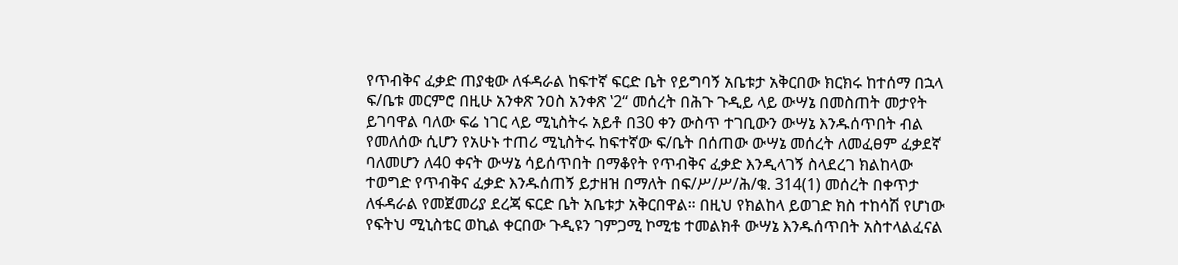የጥብቅና ፈቃድ ጠያቂው ለፋዳራል ከፍተኛ ፍርድ ቤት የይግባኝ አቤቱታ አቅርበው ክርክሩ ከተሰማ በኋላ ፍ/ቤቱ መርምሮ በዚሁ አንቀጽ ንዐስ አንቀጽ ‛2“ መሰረት በሕጉ ጉዲይ ላይ ውሣኔ በመስጠት መታየት ይገባዋል ባለው ፍሬ ነገር ላይ ሚኒስትሩ አይቶ በ30 ቀን ውስጥ ተገቢውን ውሣኔ እንዱሰጥበት ብል የመለሰው ሲሆን የአሁኑ ተጠሪ ሚኒስትሩ ከፍተኛው ፍ/ቤት በሰጠው ውሣኔ መሰረት ለመፈፀም ፈቃደኛ ባለመሆን ለ40 ቀናት ውሣኔ ሳይሰጥበት በማቆየት የጥብቅና ፈቃድ እንዲላገኝ ስላደረገ ክልከላው ተወግድ የጥብቅና ፈቃድ እንዱሰጠኝ ይታዘዝ በማለት በፍ/ሥ/ሥ/ሕ/ቁ. 314(1) መሰረት በቀጥታ ለፋዳራል የመጀመሪያ ደረጃ ፍርድ ቤት አቤቱታ አቅርበዋል። በዚህ የክልከላ ይወገድ ክስ ተከሳሽ የሆነው የፍትህ ሚኒስቴር ወኪል ቀርበው ጉዲዩን ገምጋሚ ኮሚቴ ተመልክቶ ውሣኔ እንዱሰጥበት አስተላልፈናል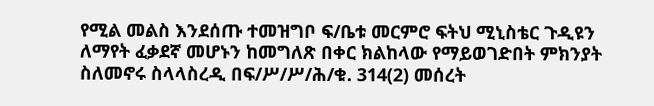የሚል መልስ እንደሰጡ ተመዝግቦ ፍ/ቤቱ መርምሮ ፍትህ ሚኒስቴር ጉዲዩን ለማየት ፈቃደኛ መሆኑን ከመግለጽ በቀር ክልከላው የማይወገድበት ምክንያት ስለመኖሩ ስላላስረዲ በፍ/ሥ/ሥ/ሕ/ቁ. 314(2) መሰረት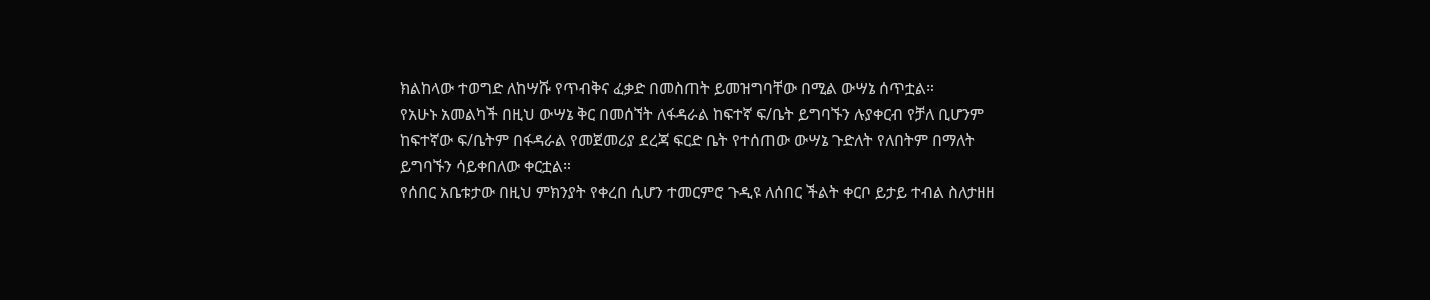ክልከላው ተወግድ ለከሣሹ የጥብቅና ፈቃድ በመስጠት ይመዝግባቸው በሚል ውሣኔ ሰጥቷል።
የአሁኑ አመልካች በዚህ ውሣኔ ቅር በመሰኘት ለፋዳራል ከፍተኛ ፍ/ቤት ይግባኙን ሉያቀርብ የቻለ ቢሆንም ከፍተኛው ፍ/ቤትም በፋዳራል የመጀመሪያ ደረጃ ፍርድ ቤት የተሰጠው ውሣኔ ጉድለት የለበትም በማለት ይግባኙን ሳይቀበለው ቀርቷል።
የሰበር አቤቱታው በዚህ ምክንያት የቀረበ ሲሆን ተመርምሮ ጉዲዩ ለሰበር ችልት ቀርቦ ይታይ ተብል ስለታዘዘ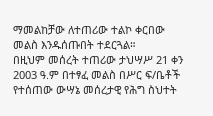ማመልከቻው ለተጠሪው ተልኮ ቀርበው መልስ እንዱሰጡበት ተደርጓል።
በዚህም መሰረት ተጠሪው ታህሣሥ 21 ቀን 2003 ዓ.ም በተፃፈ መልስ በሥር ፍ/ቤቶች የተሰጠው ውሣኔ መሰረታዊ የሕግ ስህተት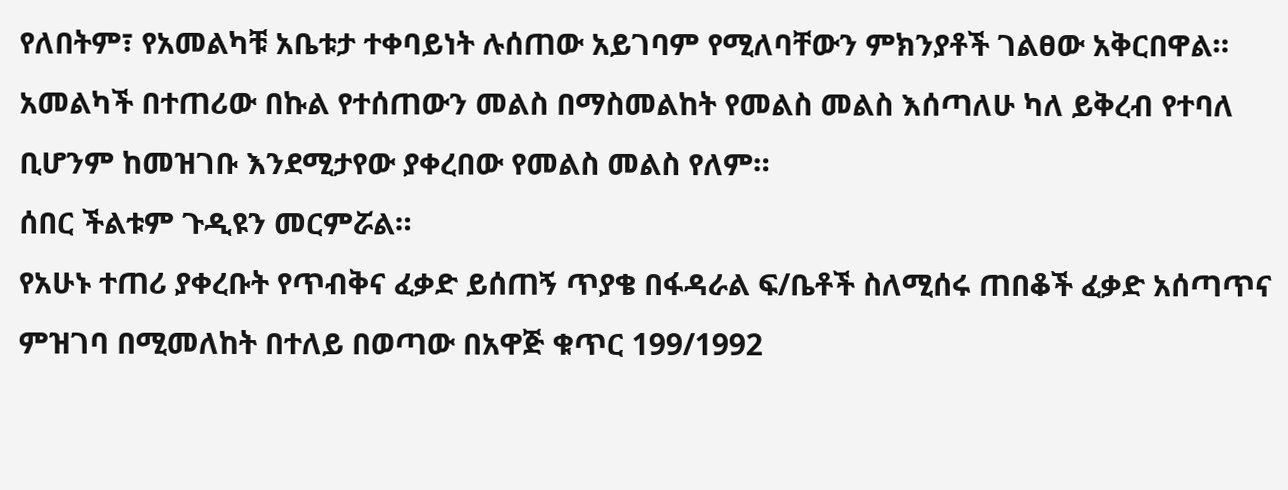የለበትም፣ የአመልካቹ አቤቱታ ተቀባይነት ሉሰጠው አይገባም የሚለባቸውን ምክንያቶች ገልፀው አቅርበዋል። አመልካች በተጠሪው በኩል የተሰጠውን መልስ በማስመልከት የመልስ መልስ እሰጣለሁ ካለ ይቅረብ የተባለ ቢሆንም ከመዝገቡ እንደሚታየው ያቀረበው የመልስ መልስ የለም።
ሰበር ችልቱም ጉዲዩን መርምሯል።
የአሁኑ ተጠሪ ያቀረቡት የጥብቅና ፈቃድ ይሰጠኝ ጥያቄ በፋዳራል ፍ/ቤቶች ስለሚሰሩ ጠበቆች ፈቃድ አሰጣጥና ምዝገባ በሚመለከት በተለይ በወጣው በአዋጅ ቁጥር 199/1992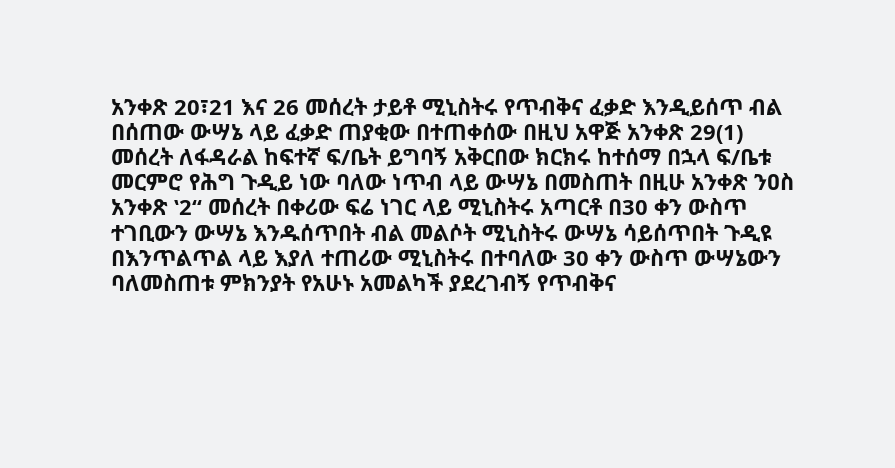አንቀጽ 20፣21 እና 26 መሰረት ታይቶ ሚኒስትሩ የጥብቅና ፈቃድ እንዲይሰጥ ብል በሰጠው ውሣኔ ላይ ፈቃድ ጠያቂው በተጠቀሰው በዚህ አዋጅ አንቀጽ 29(1) መሰረት ለፋዳራል ከፍተኛ ፍ/ቤት ይግባኝ አቅርበው ክርክሩ ከተሰማ በኋላ ፍ/ቤቱ መርምሮ የሕግ ጉዲይ ነው ባለው ነጥብ ላይ ውሣኔ በመስጠት በዚሁ አንቀጽ ንዐስ አንቀጽ ‛2“ መሰረት በቀሪው ፍሬ ነገር ላይ ሚኒስትሩ አጣርቶ በ30 ቀን ውስጥ ተገቢውን ውሣኔ እንዱሰጥበት ብል መልሶት ሚኒስትሩ ውሣኔ ሳይሰጥበት ጉዲዩ በእንጥልጥል ላይ እያለ ተጠሪው ሚኒስትሩ በተባለው 30 ቀን ውስጥ ውሣኔውን ባለመስጠቱ ምክንያት የአሁኑ አመልካች ያደረገብኝ የጥብቅና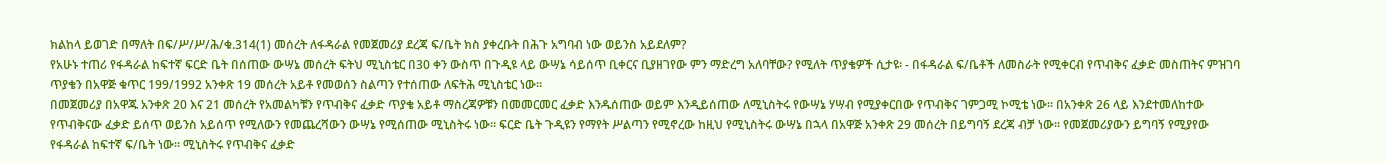ክልከላ ይወገድ በማለት በፍ/ሥ/ሥ/ሕ/ቁ.314(1) መሰረት ለፋዳራል የመጀመሪያ ደረጃ ፍ/ቤት ክስ ያቀረቡት በሕጉ አግባብ ነው ወይንስ አይደለም?
የአሁኑ ተጠሪ የፋዳራል ከፍተኛ ፍርድ ቤት በሰጠው ውሣኔ መሰረት ፍትህ ሚኒስቴር በ30 ቀን ውስጥ በጉዲዩ ላይ ውሣኔ ሳይሰጥ ቢቀርና ቢያዘገየው ምን ማድረግ አለባቸው? የሚለት ጥያቄዎች ሲታዩ፡ - በፋዳራል ፍ/ቤቶች ለመስራት የሚቀርብ የጥብቅና ፈቃድ መስጠትና ምዝገባ ጥያቄን በአዋጅ ቁጥር 199/1992 አንቀጽ 19 መሰረት አይቶ የመወሰን ስልጣን የተሰጠው ለፍትሕ ሚኒስቴር ነው።
በመጀመሪያ በአዋጁ አንቀጽ 20 እና 21 መሰረት የአመልካቹን የጥብቅና ፈቃድ ጥያቄ አይቶ ማስረጃዎቹን በመመርመር ፈቃድ እንዱሰጠው ወይም እንዲይሰጠው ለሚኒስትሩ የውሣኔ ሃሣብ የሚያቀርበው የጥብቅና ገምጋሚ ኮሚቴ ነው። በአንቀጽ 26 ላይ እንደተመለከተው የጥብቅናው ፈቃድ ይሰጥ ወይንስ አይሰጥ የሚለውን የመጨረሻውን ውሣኔ የሚሰጠው ሚኒስትሩ ነው። ፍርድ ቤት ጉዲዩን የማየት ሥልጣን የሚኖረው ከዚህ የሚኒስትሩ ውሣኔ በኋላ በአዋጅ አንቀጽ 29 መሰረት በይግባኝ ደረጃ ብቻ ነው። የመጀመሪያውን ይግባኝ የሚያየው የፋዳራል ከፍተኛ ፍ/ቤት ነው። ሚኒስትሩ የጥብቅና ፈቃድ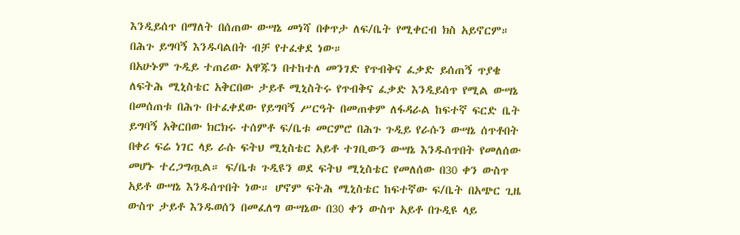እንዲይሰጥ በማለት በሰጠው ውሣኔ መነሻ በቀጥታ ለፍ/ቤት የሚቀርብ ክስ አይኖርም። በሕጉ ይግባኝ እንዱባልበት ብቻ የተፈቀደ ነው።
በአሁኑም ጉዲይ ተጠሪው አዋጁን በተከተለ መንገድ የጥብቅና ፈቃድ ይሰጠኝ ጥያቄ ለፍትሕ ሚኒስቴር አቅርበው ታይቶ ሚኒስትሩ የጥብቅና ፈቃድ እንዲይሰጥ የሚል ውሣኔ በመሰጠቱ በሕጉ በተፈቀደው የይግባኝ ሥርዓት በመጠቀም ለፋዳራል ከፍተኛ ፍርድ ቤት ይግባኝ አቅርበው ክርክሩ ተሰምቶ ፍ/ቤቱ መርምሮ በሕጉ ጉዲይ የራሱን ውሣኔ ሰጥቶበት በቀሪ ፍሬ ነገር ላይ ራሱ ፍትህ ሚኒስቴር አይቶ ተገቢውን ውሣኔ እንዱሰጥበት የመለሰው መሆኑ ተረጋግጧል። ፍ/ቤቱ ጉዲዩን ወደ ፍትህ ሚኒስቴር የመለሰው በ30 ቀን ውስጥ አይቶ ውሣኔ እንዱሰጥበት ነው። ሆኖም ፍትሕ ሚኒስቴር ከፍተኛው ፍ/ቤት በአጭር ጊዜ ውስጥ ታይቶ እንዱወሰን በመፈለግ ውሣኔው በ30 ቀን ውስጥ አይቶ በጉዲዩ ላይ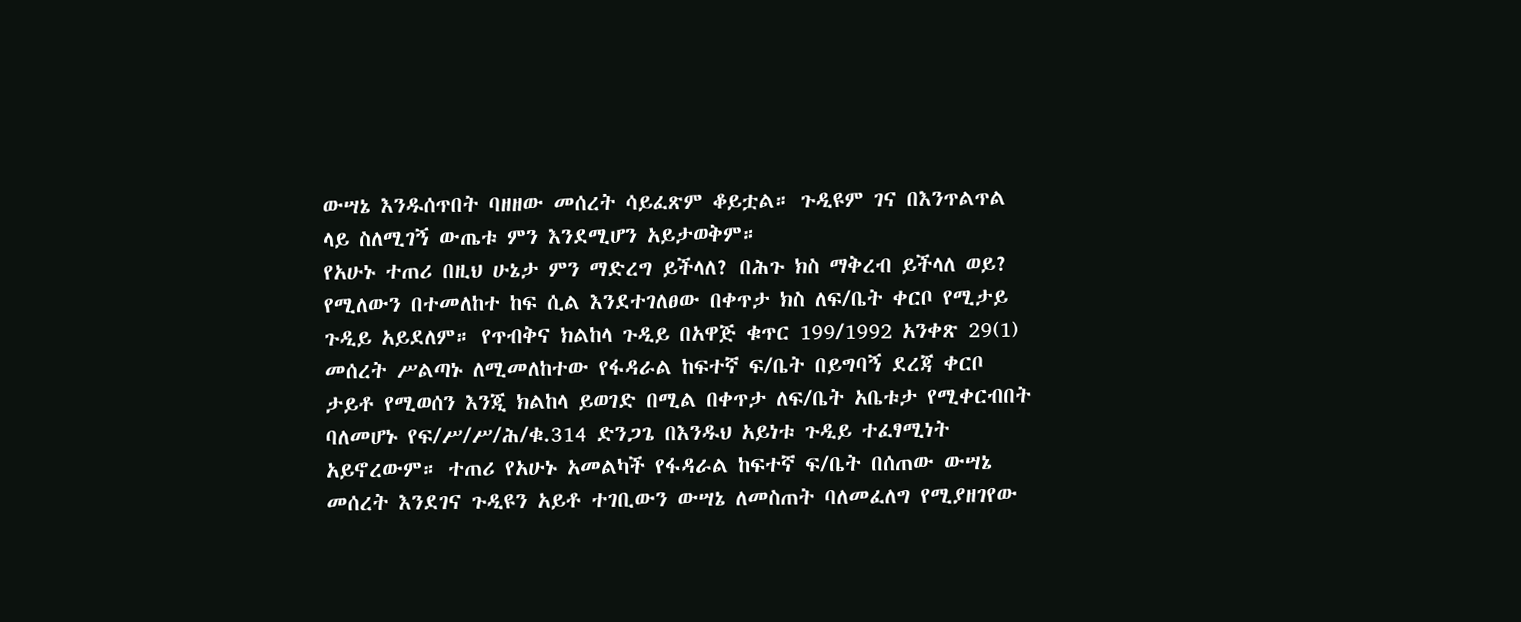ውሣኔ እንዱሰጥበት ባዘዘው መሰረት ሳይፈጽም ቆይቷል። ጉዲዩም ገና በእንጥልጥል ላይ ስለሚገኝ ውጤቱ ምን እንደሚሆን አይታወቅም።
የአሁኑ ተጠሪ በዚህ ሁኔታ ምን ማድረግ ይችላለ? በሕጉ ክስ ማቅረብ ይችላለ ወይ?
የሚለውን በተመለከተ ከፍ ሲል እንደተገለፀው በቀጥታ ክስ ለፍ/ቤት ቀርቦ የሚታይ ጉዲይ አይደለም። የጥብቅና ክልከላ ጉዲይ በአዋጅ ቁጥር 199/1992 አንቀጽ 29(1) መሰረት ሥልጣኑ ለሚመለከተው የፋዳራል ከፍተኛ ፍ/ቤት በይግባኝ ደረጃ ቀርቦ ታይቶ የሚወሰን እንጂ ክልከላ ይወገድ በሚል በቀጥታ ለፍ/ቤት አቤቱታ የሚቀርብበት ባለመሆኑ የፍ/ሥ/ሥ/ሕ/ቁ.314 ድንጋጌ በእንዱህ አይነቱ ጉዲይ ተፈፃሚነት አይኖረውም። ተጠሪ የአሁኑ አመልካች የፋዳራል ከፍተኛ ፍ/ቤት በሰጠው ውሣኔ መሰረት እንደገና ጉዲዩን አይቶ ተገቢውን ውሣኔ ለመስጠት ባለመፈለግ የሚያዘገየው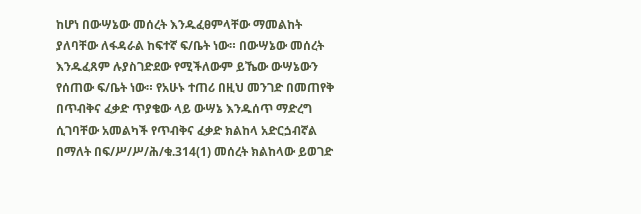ከሆነ በውሣኔው መሰረት እንዱፈፀምላቸው ማመልከት ያለባቸው ለፋዳራል ከፍተኛ ፍ/ቤት ነው። በውሣኔው መሰረት እንዱፈጸም ሉያስገድደው የሚችለውም ይኼው ውሣኔውን የሰጠው ፍ/ቤት ነው። የአሁኑ ተጠሪ በዚህ መንገድ በመጠየቅ በጥብቅና ፈቃድ ጥያቄው ላይ ውሣኔ እንዱሰጥ ማድረግ ሲገባቸው አመልካች የጥብቅና ፈቃድ ክልከላ አድርጏብኛል በማለት በፍ/ሥ/ሥ/ሕ/ቁ.314(1) መሰረት ክልከላው ይወገድ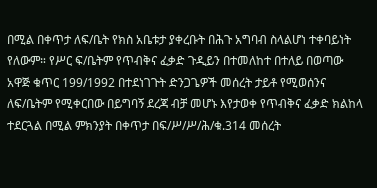በሚል በቀጥታ ለፍ/ቤት የክስ አቤቱታ ያቀረቡት በሕጉ አግባብ ስላልሆነ ተቀባይነት የለውም። የሥር ፍ/ቤትም የጥብቅና ፈቃድ ጉዲይን በተመለከተ በተለይ በወጣው አዋጅ ቁጥር 199/1992 በተደነገጉት ድንጋጌዎች መሰረት ታይቶ የሚወሰንና ለፍ/ቤትም የሚቀርበው በይግባኝ ደረጃ ብቻ መሆኑ እየታወቀ የጥብቅና ፈቃድ ክልከላ ተደርጓል በሚል ምክንያት በቀጥታ በፍ/ሥ/ሥ/ሕ/ቁ.314 መሰረት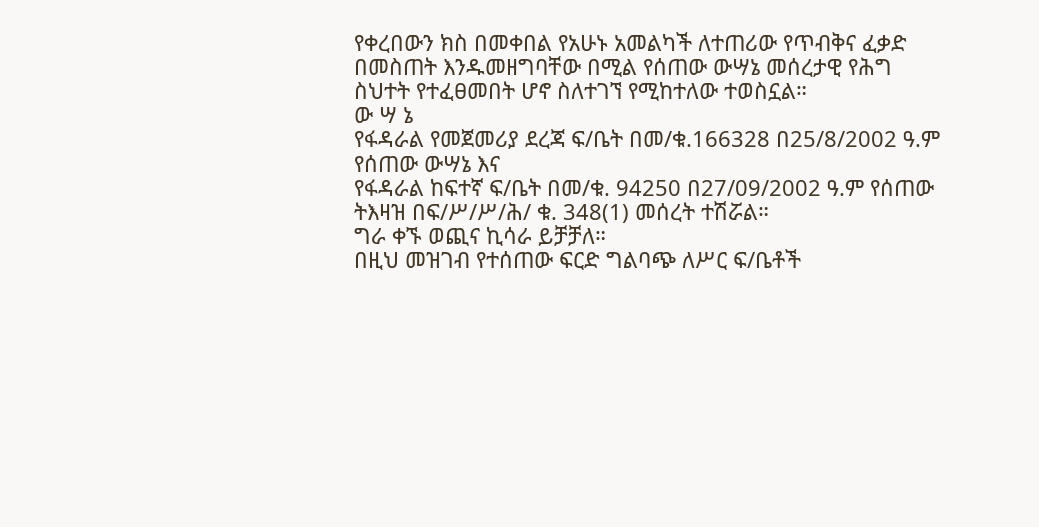የቀረበውን ክስ በመቀበል የአሁኑ አመልካች ለተጠሪው የጥብቅና ፈቃድ በመስጠት እንዱመዘግባቸው በሚል የሰጠው ውሣኔ መሰረታዊ የሕግ ስህተት የተፈፀመበት ሆኖ ስለተገኘ የሚከተለው ተወስኗል።
ው ሣ ኔ
የፋዳራል የመጀመሪያ ደረጃ ፍ/ቤት በመ/ቁ.166328 በ25/8/2002 ዓ.ም የሰጠው ውሣኔ እና
የፋዳራል ከፍተኛ ፍ/ቤት በመ/ቁ. 94250 በ27/09/2002 ዓ.ም የሰጠው ትእዛዝ በፍ/ሥ/ሥ/ሕ/ ቁ. 348(1) መሰረት ተሽሯል።
ግራ ቀኙ ወጪና ኪሳራ ይቻቻለ።
በዚህ መዝገብ የተሰጠው ፍርድ ግልባጭ ለሥር ፍ/ቤቶች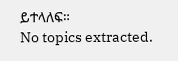ይተላለፍ።
No topics extracted.